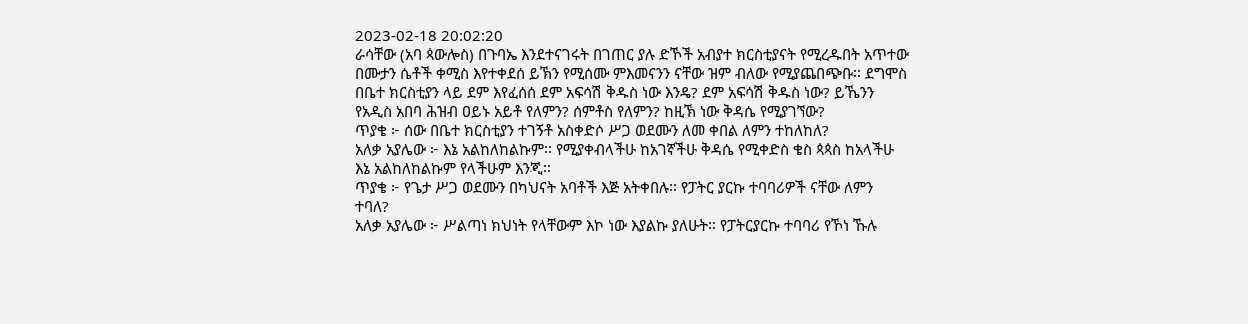2023-02-18 20:02:20
ራሳቸው (አባ ጳውሎስ) በጉባኤ እንደተናገሩት በገጠር ያሉ ድኾች አብያተ ክርስቲያናት የሚረዱበት አጥተው በሙታን ሴቶች ቀሚስ እየተቀደሰ ይኽን የሚሰሙ ምእመናንን ናቸው ዝም ብለው የሚያጨበጭቡ፡፡ ደግሞስ በቤተ ክርስቲያን ላይ ደም እየፈሰሰ ደም አፍሳሽ ቅዱስ ነው እንዴ? ደም አፍሳሽ ቅዱስ ነው? ይኼንን የአዲስ አበባ ሕዝብ ዐይኑ አይቶ የለምን? ሰምቶስ የለምን? ከዚኽ ነው ቅዳሴ የሚያገኘው?
ጥያቄ ፦ ሰው በቤተ ክርስቲያን ተገኝቶ አስቀድሶ ሥጋ ወደሙን ለመ ቀበል ለምን ተከለከለ?
አለቃ አያሌው ፦ እኔ አልከለከልኩም፡፡ የሚያቀብላችሁ ከአገኛችሁ ቅዳሴ የሚቀድስ ቄስ ጳጳስ ከአላችሁ እኔ አልከለከልኩም የላችሁም እንጂ፡፡
ጥያቄ ፦ የጌታ ሥጋ ወደሙን በካህናት አባቶች እጅ አትቀበሉ፡፡ የፓትር ያርኩ ተባባሪዎች ናቸው ለምን ተባለ?
አለቃ አያሌው ፦ ሥልጣነ ክህነት የላቸውም እኮ ነው እያልኩ ያለሁት፡፡ የፓትርያርኩ ተባባሪ የኾነ ኹሉ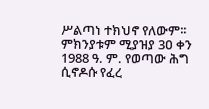ሥልጣነ ተክህኖ የለውም፡፡ ምክንያቱም ሚያዝያ 3ዐ ቀን 1988 ዓ. ም. የወጣው ሕግ ሲኖዶሱ የፈረ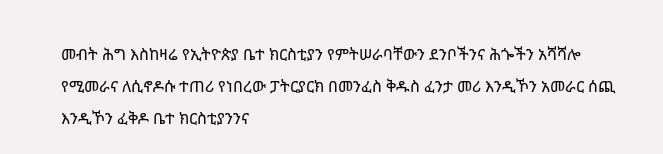መብት ሕግ እስከዛሬ የኢትዮጵያ ቤተ ክርስቲያን የምትሠራባቸውን ደንቦችንና ሕጐችን አሻሻሎ የሚመራና ለሲኖዶሱ ተጠሪ የነበረው ፓትርያርክ በመንፈስ ቅዱስ ፈንታ መሪ እንዲኾን አመራር ሰጪ እንዲኾን ፈቅዶ ቤተ ክርስቲያንንና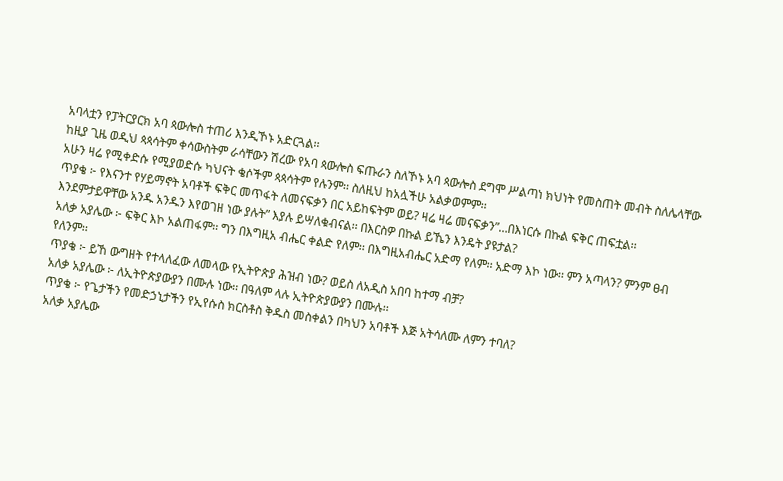አባላቷን የፓትርያርክ አባ ጳውሎስ ተጠሪ እንዲኾኑ አድርጓል፡፡
ከዚያ ጊዜ ወዲህ ጳጳሳትም ቀሳውስትም ራሳቸውን ሽረው የአባ ጳውሎስ ፍጡራን ስለኾኑ አባ ጳውሎስ ደግሞ ሥልጣነ ክህነት የመስጠት መብት ስለሌላቸው አሁን ዛሬ የሚቀድሱ የሚያወድሱ ካህናት ቄሶችም ጳጳሳትም የሉንም፡፡ ስለዚህ ከአሏችሁ አልቃወምም፡፡
ጥያቄ ፦ የእናንተ የሃይማኖት አባቶች ፍቅር መጥፋት ለመናፍቃን በር አይከፍትም ወይ? ዛሬ ዛሬ መናፍቃን”…በእነርሱ በኩል ፍቅር ጠፍቷል፡፡ እንደምታይዋቸው አንዱ አንዱን እየወገዘ ነው ያሉት” እያሉ ይሣለቁብናል፡፡ በእርስዎ በኩል ይኼን እንዴት ያዩታል?
አለቃ አያሌው ፦ ፍቅር እኮ አልጠፋም፡፡ ግን በእግዚአ ብሔር ቀልድ የለም፡፡ በእግዚአብሔር አድማ የለም፡፡ አድማ እኮ ነው፡፡ ምን አጣላን? ምንም ፀብ የለንም፡፡
ጥያቄ ፦ ይኸ ውግዘት የተላለፈው ለመላው የኢትዮጵያ ሕዝብ ነው? ወይስ ለአዲስ አበባ ከተማ ብቻ?
አለቃ አያሌው ፦ ለኢትዮጵያውያን በሙሉ ነው፡፡ በዓለም ላሉ ኢትዮጵያውያን በሙሉ፡፡
ጥያቄ ፦ የጌታችን የመድኃኒታችን የኢየሱስ ክርስቶስ ቅዱስ መስቀልን በካህን አባቶች እጅ አትሳለሙ ለምን ተባለ?
አለቃ አያሌው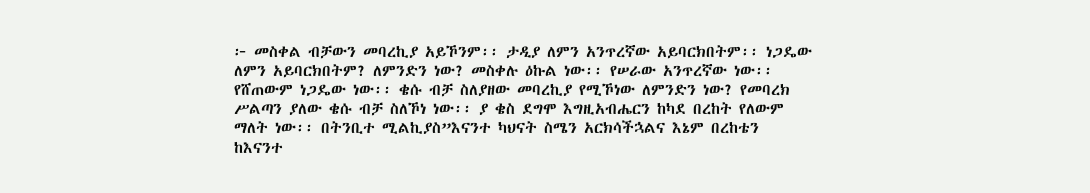፦ መስቀል ብቻውን መባረኪያ አይኾንም፡፡ ታዲያ ለምን አንጥረኛው አይባርክበትም፡፡ ነጋዴው ለምን አይባርክበትም? ለምንድን ነው? መስቀሉ ዕኩል ነው፡፡ የሠራው አንጥረኛው ነው፡፡ የሸጠውም ነጋዴው ነው፡፡ ቄሱ ብቻ ስለያዘው መባረኪያ የሚኾነው ለምንድን ነው? የመባረክ ሥልጣን ያለው ቄሱ ብቻ ስለኾነ ነው፡፡ ያ ቄስ ደግሞ እግዚአብሔርን ከካደ በረከት የለውም ማለት ነው፡፡ በትንቢተ ሚልኪያስ”እናንተ ካህናት ስሜን አርክሳችኋልና እኔም በረከቴን ከእናንተ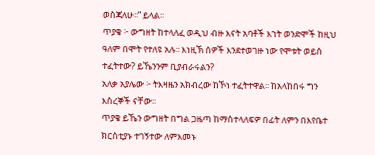ወስጃለሁ፡፡” ይላል፡፡
ጥያቄ ፦ ውግዘት ከተላለፈ ወዲህ ብዙ እናት አባቶች እኀት ወንድሞች ከዚህ ዓለም በሞት የተለዩ አሉ፡፡ እነዚኽ ሰዎች እንደተወገዙ ነው የሞቱት ወይስ ተፈትተው? ይኼንንም ቢያብራሩልን?
አለቃ አያሌው ፦ ትእዛዜን አክብረው ከኾነ ተፈትተዋል፡፡ ከአላከበሩ ግን እስረኞች ናቸው፡፡
ጥያቄ ይኼን ውግዘት በግል ጋዜጣ ከማስተላለፍዎ በፊት ለምን በእየቤተ ክርስቲያኑ ተገኝተው ለምእመኑ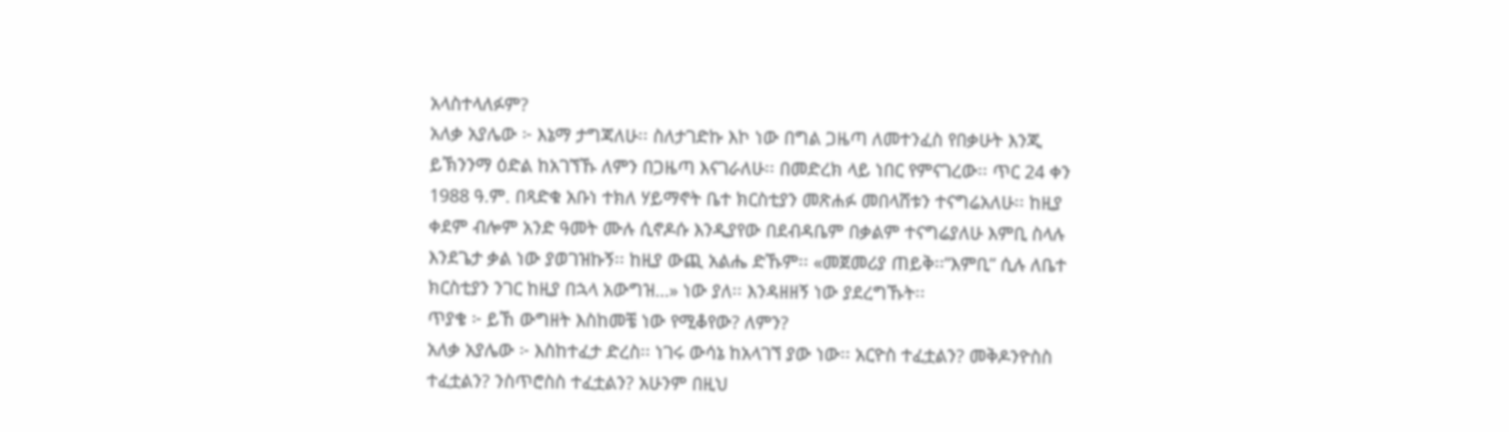አላስተላለፉም?
አለቃ አያሌው ፦ እኔማ ታግጃለሁ፡፡ ስለታገድኩ እኮ ነው በግል ጋዜጣ ለመተንፈስ የበቃሁት እንጂ ይኽንንማ ዕድል ከአገኘኹ ለምን በጋዜጣ እናገራለሁ፡፡ በመድረክ ላይ ነበር የምናገረው፡፡ ጥር 24 ቀን 1988 ዓ.ም. በጻድቁ አቡነ ተክለ ሃይማኖት ቤተ ክርስቲያን መጽሐፉ መበላሸቱን ተናግሬአለሁ፡፡ ከዚያ ቀደም ብሎም አንድ ዓመት ሙሉ ሲኖዶሱ እንዲያየው በደብዳቤም በቃልም ተናግሬያለሁ እምቢ ስላሉ እንደጌታ ቃል ነው ያወገዝኩኝ፡፡ ከዚያ ውጪ አልሔ ድኹም፡፡ «መጀመሪያ ጠይቅ፡፡”እምቢ” ሲሉ ለቤተ ክርስቲያን ንገር ከዚያ በኋላ አውግዝ…» ነው ያለ፡፡ እንዳዘዘኝ ነው ያደረግኹት፡፡
ጥያቄ ፦ ይኸ ውግዘት እስከመቼ ነው የሚቆየው? ለምን?
አለቃ አያሌው ፦ እስከተፈታ ድረስ፡፡ ነገሩ ውሳኔ ከአላገኘ ያው ነው፡፡ አርዮስ ተፈቷልን? መቅዶንዮስስ ተፈቷልን? ንስጥሮስስ ተፈቷልን? አሁንም በዚህ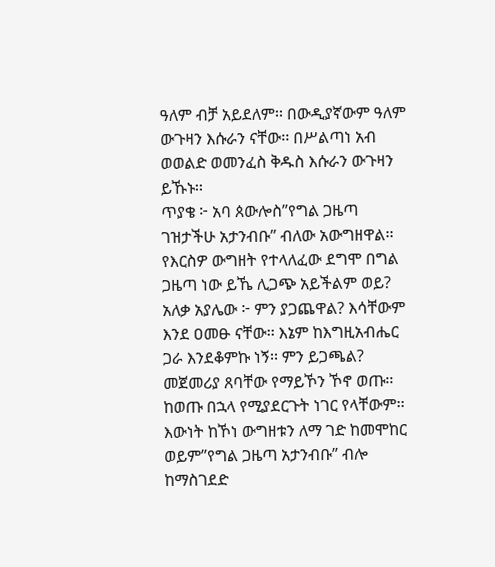ዓለም ብቻ አይደለም፡፡ በውዲያኛውም ዓለም ውጉዛን እሱራን ናቸው፡፡ በሥልጣነ አብ ወወልድ ወመንፈስ ቅዱስ እሱራን ውጉዛን ይኹኑ፡፡
ጥያቄ ፦ አባ ጰውሎስ”የግል ጋዜጣ ገዝታችሁ አታንብቡ” ብለው አውግዘዋል፡፡ የእርስዎ ውግዘት የተላለፈው ደግሞ በግል ጋዜጣ ነው ይኼ ሊጋጭ አይችልም ወይ?
አለቃ አያሌው ፦ ምን ያጋጨዋል? እሳቸውም እንደ ዐመፁ ናቸው፡፡ እኔም ከእግዚአብሔር ጋራ እንደቆምኩ ነኝ፡፡ ምን ይጋጫል? መጀመሪያ ጸባቸው የማይኾን ኾኖ ወጡ፡፡ ከወጡ በኋላ የሚያደርጉት ነገር የላቸውም፡፡ እውነት ከኾነ ውግዘቱን ለማ ገድ ከመሞከር ወይም”የግል ጋዜጣ አታንብቡ” ብሎ ከማስገደድ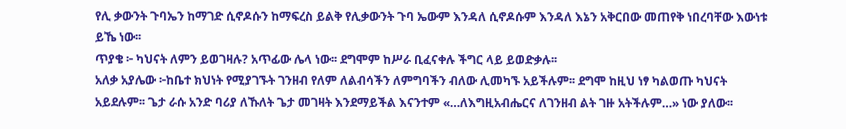የሊ ቃውንት ጉባኤን ከማገድ ሲኖዶሱን ከማፍረስ ይልቅ የሊቃውንት ጉባ ኤውም እንዳለ ሲኖዶሱም እንዳለ እኔን አቅርበው መጠየቅ ነበረባቸው እውነቱ ይኼ ነው፡፡
ጥያቄ ፦ ካህናት ለምን ይወገዛሉ? አጥፊው ሌላ ነው፡፡ ደግሞም ከሥራ ቢፈናቀሉ ችግር ላይ ይወድቃሉ፡፡
አለቃ አያሌው ፦ከቤተ ክህነት የሚያገኙት ገንዘብ የለም ለልብሳችን ለምግባችን ብለው ሊመካኙ አይችሉም፡፡ ደግሞ ከዚህ ነፃ ካልወጡ ካህናት አይደሉም፡፡ ጌታ ራሱ አንድ ባሪያ ለኹለት ጌታ መገዛት እንደማይችል እናንተም «…ለእግዚአብሔርና ለገንዘብ ልት ገዙ አትችሉም…» ነው ያለው፡፡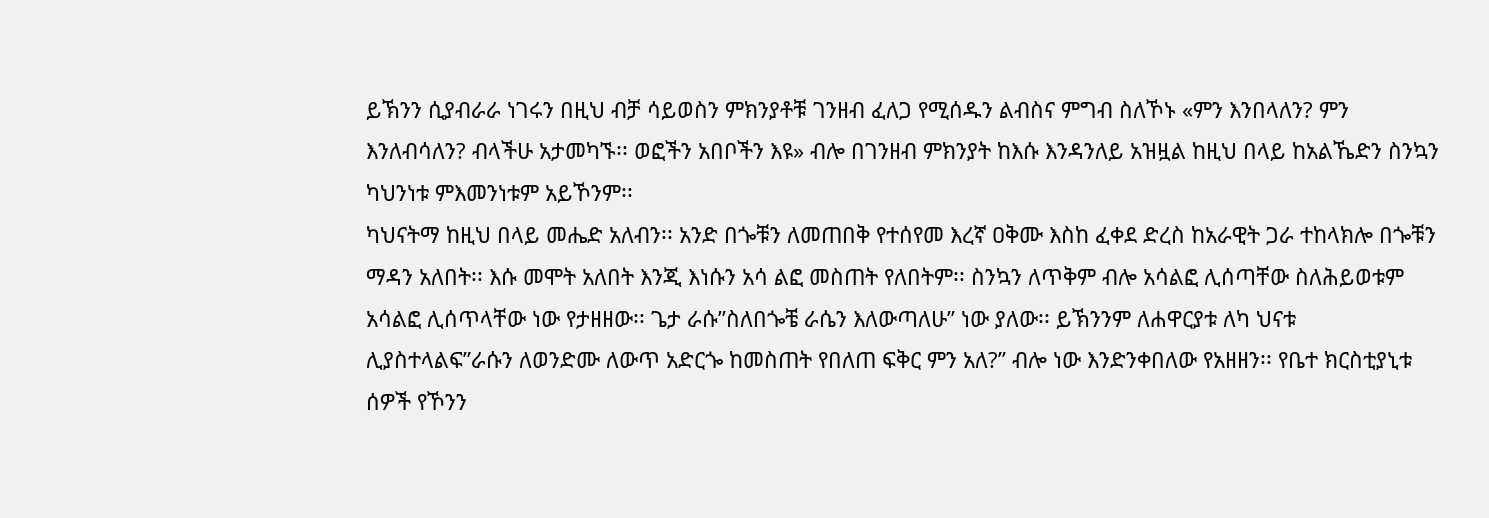ይኽንን ሲያብራራ ነገሩን በዚህ ብቻ ሳይወስን ምክንያቶቹ ገንዘብ ፈለጋ የሚሰዱን ልብስና ምግብ ስለኾኑ «ምን እንበላለን? ምን እንለብሳለን? ብላችሁ አታመካኙ፡፡ ወፎችን አበቦችን እዩ» ብሎ በገንዘብ ምክንያት ከእሱ እንዳንለይ አዝዟል ከዚህ በላይ ከአልኼድን ስንኳን ካህንነቱ ምእመንነቱም አይኾንም፡፡
ካህናትማ ከዚህ በላይ መሔድ አለብን፡፡ አንድ በጐቹን ለመጠበቅ የተሰየመ እረኛ ዐቅሙ እስከ ፈቀደ ድረስ ከአራዊት ጋራ ተከላክሎ በጐቹን ማዳን አለበት፡፡ እሱ መሞት አለበት እንጂ እነሱን አሳ ልፎ መስጠት የለበትም፡፡ ስንኳን ለጥቅም ብሎ አሳልፎ ሊሰጣቸው ስለሕይወቱም አሳልፎ ሊሰጥላቸው ነው የታዘዘው፡፡ ጌታ ራሱ”ስለበጐቼ ራሴን እለውጣለሁ” ነው ያለው፡፡ ይኽንንም ለሐዋርያቱ ለካ ህናቱ ሊያስተላልፍ”ራሱን ለወንድሙ ለውጥ አድርጐ ከመስጠት የበለጠ ፍቅር ምን አለ?” ብሎ ነው እንድንቀበለው የአዘዘን፡፡ የቤተ ክርስቲያኒቱ ሰዎች የኾንን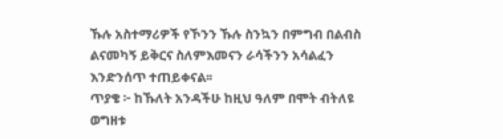ኹሉ አስተማሪዎች የኾንን ኹሉ ስንኳን በምግብ በልብስ ልናመካኝ ይቅርና ስለምእመናን ራሳችንን አሳልፈን እንድንሰጥ ተጠይቀናል፡፡
ጥያቄ ፦ ከኹለት አንዳችሁ ከዚህ ዓለም በሞት ብትለዩ ወግዘቱ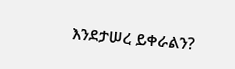እንደታሠረ ይቀራልን?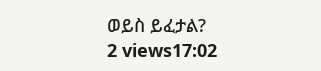ወይስ ይፈታል?
2 views17:02